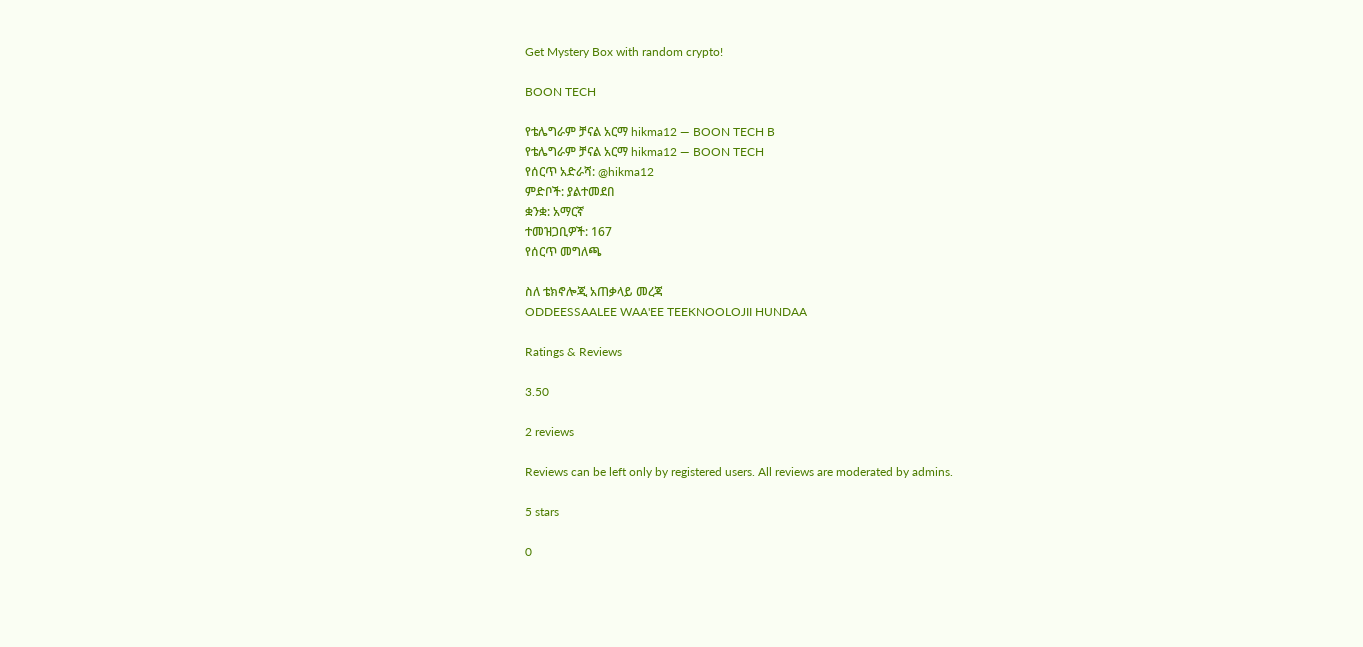Get Mystery Box with random crypto!

BOON TECH

የቴሌግራም ቻናል አርማ hikma12 — BOON TECH B
የቴሌግራም ቻናል አርማ hikma12 — BOON TECH
የሰርጥ አድራሻ: @hikma12
ምድቦች: ያልተመደበ
ቋንቋ: አማርኛ
ተመዝጋቢዎች: 167
የሰርጥ መግለጫ

ስለ ቴክኖሎጂ አጠቃላይ መረጃ
ODDEESSAALEE WAA'EE TEEKNOOLOJII HUNDAA

Ratings & Reviews

3.50

2 reviews

Reviews can be left only by registered users. All reviews are moderated by admins.

5 stars

0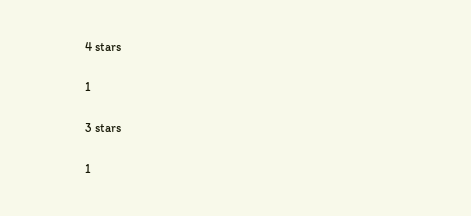4 stars

1

3 stars

1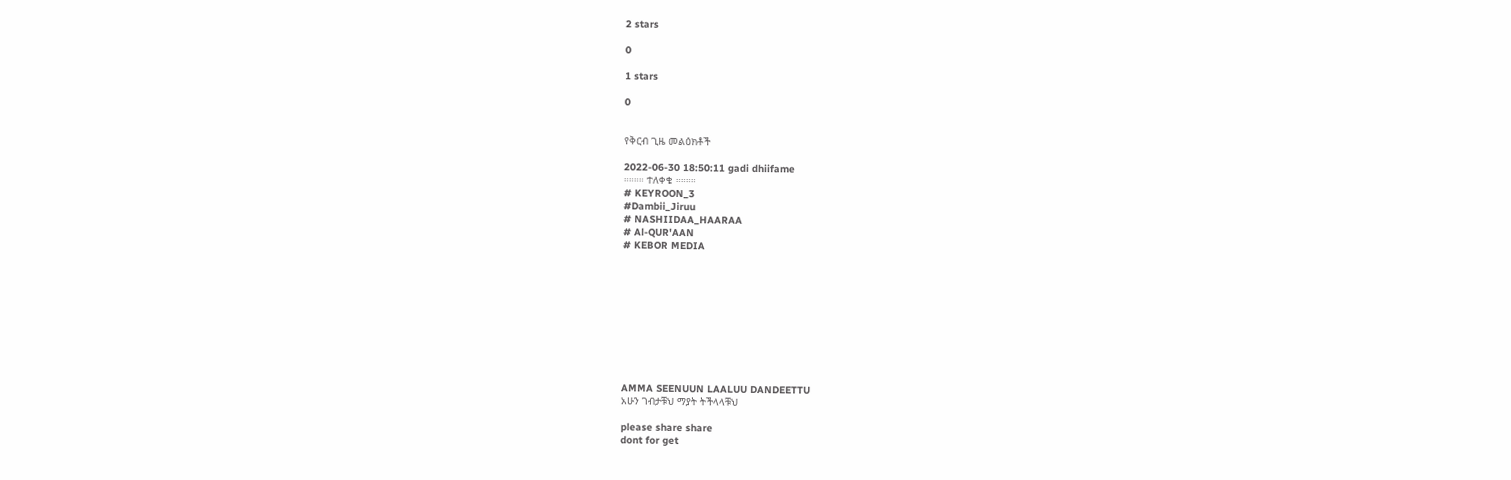2 stars

0

1 stars

0


የቅርብ ጊዜ መልዕክቶች

2022-06-30 18:50:11 gadi dhiifame
።።።። ተለቀቄ ።።።።
# KEYROON_3
#Dambii_Jiruu
# NASHIIDAA_HAARAA
# Al-QUR'AAN
# KEBOR MEDIA










AMMA SEENUUN LAALUU DANDEETTU
አሁን ገብታቹህ ማያት ትችላላቹህ

please share share
dont for get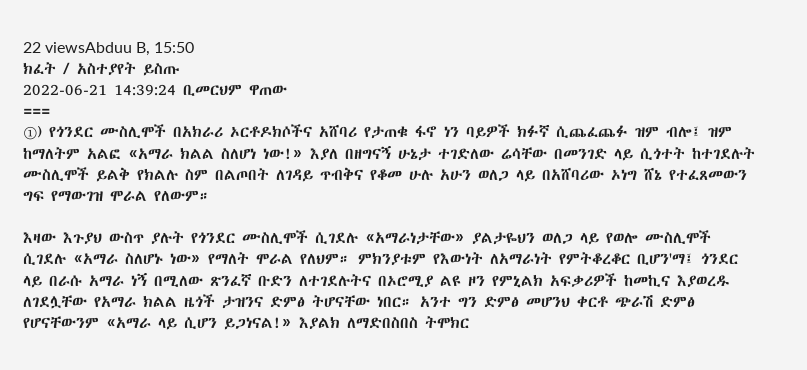22 viewsAbduu B, 15:50
ክፈት / አስተያየት ይስጡ
2022-06-21 14:39:24 ቢመርህም ዋጠው
===
①) የጎንደር ሙስሊሞች በአክራሪ ኦርቶዶክሶችና አሸባሪ የታጠቁ ፋኖ ነን ባይዎች ክፉኛ ሲጨፈጨፉ ዝም ብሎ፤ ዝም ከማለትም አልፎ «አማራ ክልል ስለሆነ ነው!» እያለ በዘግናኝ ሁኔታ ተገድለው ሬሳቸው በመንገድ ላይ ሲጎተት ከተገደሉት ሙስሊሞች ይልቅ የክልሉ ስም በልጦበት ለገዳይ ጥብቅና የቆመ ሁሉ አሁን ወለጋ ላይ በአሸባሪው ኦነግ ሸኔ የተፈጸመውን ግፍ የማውገዝ ሞራል የለውም።

እዛው እጉያህ ውስጥ ያሉት የጎንደር ሙስሊሞች ሲገደሉ «አማራነታቸው» ያልታዬህን ወለጋ ላይ የወሎ ሙስሊሞች ሲገደሉ «አማራ ስለሆኑ ነው» የማለት ሞራል የለህም። ምክንያቱም የእውነት ለአማራነት የምትቆረቆር ቢሆን'ማ፤ ጎንደር ላይ በራሱ አማራ ነኝ በሚለው ጽንፈኛ ቡድን ለተገደሉትና በኦሮሚያ ልዩ ዞን የምኒልክ አፍቃሪዎች ከመኪና እያወረዱ ለገደሏቸው የአማራ ክልል ዜጎች ታዝንና ድምፅ ትሆናቸው ነበር። አንተ ግን ድምፅ መሆንህ ቀርቶ ጭራሽ ድምፅ የሆናቸውንም «አማራ ላይ ሲሆን ይጋነናል!» እያልክ ለማድበስበስ ትሞክር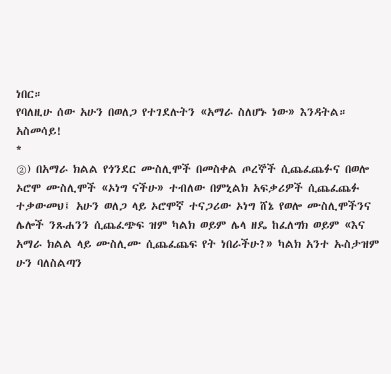ነበር።
የባለዚሁ ሰው አሁን በወለጋ የተገደሉትን «አማራ ስለሆኑ ነው» እንዳትል። አስመሳይ!
*
②) በአማራ ክልል የጎንደር ሙስሊሞች በመስቀል ጦረኞች ሲጨፈጨፉና በወሎ ኦሮሞ ሙስሊሞች «ኦነግ ናችሁ» ተብለው በምኒልክ አፍቃሪዎች ሲጨፈጨፉ ተቃውመህ፤ አሁን ወለጋ ላይ ኦሮሞኛ ተናጋሪው ኦነግ ሸኔ የወሎ ሙስሊሞችንና ሌሎች ንጹሐንን ሲጨፈጭፍ ዝም ካልክ ወይም ሌላ ዘዴ ከፈለግክ ወይም «እና አማራ ክልል ላይ ሙስሊሙ ሲጨፈጨፍ የት ነበራችሁ?» ካልክ አንተ ኡስታዝም ሁን ባለስልጣን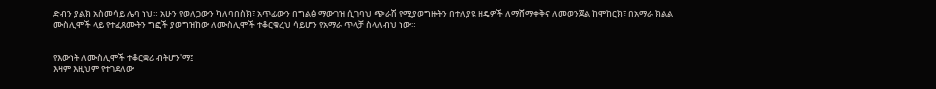ድብን ያልክ አስመሳይ ሌባ ነህ። አሁን የወለጋውን ካለባበስክ፣ አጥፊውን በግልፅ ማውገዝ ሲገባህ ጭራሽ የሚያወግዙትን በተለያዩ ዘዴዎች ለማሸማቀቅና ለመወንጀል ከሞከርክ፣ በአማራ ክልል ሙስሊሞች ላይ የተፈጸሙትን ግፎች ያወግዝከው ለሙስሊሞች ተቆርቁረህ ሳይሆን የአማራ ጥላቻ ስላለብህ ነው።


የእውነት ለሙስሊሞች ተቆርቋሪ ብትሆን'ማ፤
እዛም እዚህም የተገደለው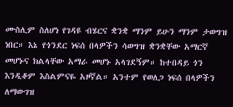ሙስሊም ስለሆነ የገዳዩ ብሄርና ቋንቋ ማንም ይሁን ማንም ታወግዝ ነበር። እኔ የጎንደር ነፍሰ በላዎችን ሳወግዝ ቋንቋቸው አማርኛ መሆኑና ክልላቸው አማራ መሆኑ አላገደኝም። ከተበዳይ ጎን እንዲቆም እስልምናዬ አዞኛል። አንተም የወለጋ ነፍሰ በላዎችን ለማውገዝ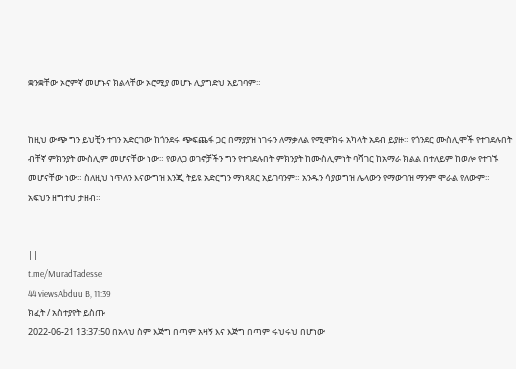ቋንቋቸው ኦሮምኛ መሆኑና ክልላቸው ኦሮሚያ መሆኑ ሊያግድህ አይገባም።


ከዚህ ውጭ ግን ይህቺን ተገን አድርገው ከጎንደሩ ጭፍጨፋ ጋር በማያያዝ ነገሩን ለማቃለል የሚሞክሩ አካላት አደብ ይያዙ። የጎንደር ሙስሊሞች የተገደሉበት ብቸኛ ምክንያት ሙስሊም መሆናቸው ነው። የወለጋ ወገኖቻችን ግን የተገደሉበት ምክንያት ከሙስሊምነት ባሻገር ከአማራ ክልል በተለይም ከወሎ የተገኙ መሆናቸው ነው። ስለዚህ ነጥለን እናውግዝ እንጂ ትይዩ አድርግን ማነጻጸር አይገባንም። አንዱን ሳያወግዝ ሌላውን የማውገዝ ማንም ሞራል የለውም። አፍህን ዘግተህ ታዘብ።


||
t.me/MuradTadesse
44 viewsAbduu B, 11:39
ክፈት / አስተያየት ይስጡ
2022-06-21 13:37:50 በአላህ ስም እጅግ በጣም አዛኝ እና እጅግ በጣም ሩህሩህ በሆነው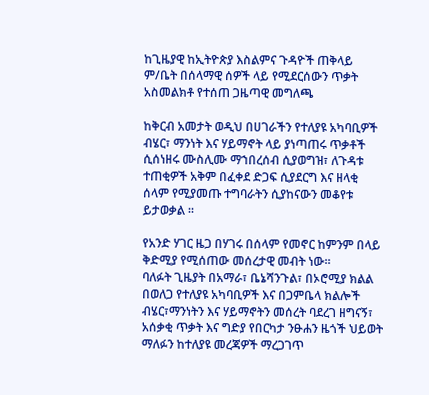ከጊዜያዊ ከኢትዮጵያ እስልምና ጉዳዮች ጠቅላይ ም/ቤት በሰላማዊ ሰዎች ላይ የሚደርሰውን ጥቃት አስመልክቶ የተሰጠ ጋዜጣዊ መግለጫ

ከቅርብ አመታት ወዲህ በሀገራችን የተለያዩ አካባቢዎች ብሄር፣ ማንነት እና ሃይማኖት ላይ ያነጣጠሩ ጥቃቶች ሲሰነዘሩ ሙስሊሙ ማኀበረሰብ ሲያወግዝ፣ ለጉዳቱ ተጠቂዎች አቅም በፈቀደ ድጋፍ ሲያደርግ እና ዘላቂ ሰላም የሚያመጡ ተግባራትን ሲያከናውን መቆየቱ ይታወቃል ።

የአንድ ሃገር ዜጋ በሃገሩ በሰላም የመኖር ከምንም በላይ ቅድሚያ የሚሰጠው መሰረታዊ መብት ነው።
ባለፉት ጊዜያት በአማራ፣ ቤኔሻንጉል፣ በኦሮሚያ ክልል በወለጋ የተለያዩ አካባቢዎች እና በጋምቤላ ክልሎች ብሄር፣ማንነትን እና ሃይማኖትን መሰረት ባደረገ ዘግናኝ፣ አሰቃቂ ጥቃት እና ግድያ የበርካታ ንፁሐን ዜጎች ህይወት ማለፉን ከተለያዩ መረጃዎች ማረጋገጥ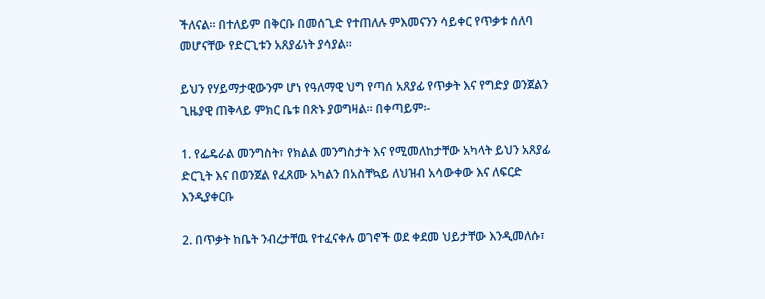ችለናል። በተለይም በቅርቡ በመሰጊድ የተጠለሉ ምእመናንን ሳይቀር የጥቃቱ ሰለባ መሆናቸው የድርጊቱን አጸያፊነት ያሳያል።

ይህን የሃይማታዊውንም ሆነ የዓለማዊ ህግ የጣሰ አጸያፊ የጥቃት እና የግድያ ወንጀልን ጊዜያዊ ጠቅላይ ምክር ቤቱ በጽኑ ያወግዛል። በቀጣይም፡-

1. የፌዴራል መንግስት፣ የክልል መንግስታት እና የሚመለከታቸው አካላት ይህን አጸያፊ ድርጊት እና በወንጀል የፈጸሙ አካልን በአስቸኳይ ለህዝብ አሳውቀው እና ለፍርድ እንዲያቀርቡ

2. በጥቃት ከቤት ንብረታቸዉ የተፈናቀሉ ወገኖች ወደ ቀደመ ህይታቸው እንዲመለሱ፣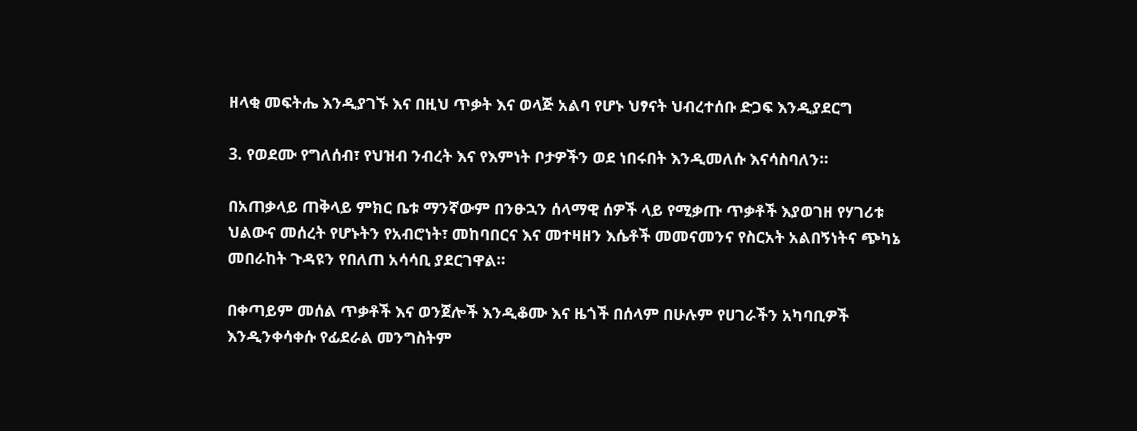ዘላቂ መፍትሔ እንዲያገኙ እና በዚህ ጥቃት እና ወላጅ አልባ የሆኑ ህፃናት ህብረተሰቡ ድጋፍ እንዲያደርግ

3. የወደሙ የግለሰብ፣ የህዝብ ንብረት እና የእምነት ቦታዎችን ወደ ነበሩበት እንዲመለሱ እናሳስባለን።

በአጠቃላይ ጠቅላይ ምክር ቤቱ ማንኛውም በንፁኋን ሰላማዊ ሰዎች ላይ የሚቃጡ ጥቃቶች እያወገዘ የሃገሪቱ ህልውና መሰረት የሆኑትን የአብሮነት፣ መከባበርና እና መተዛዘን እሴቶች መመናመንና የስርአት አልበኝነትና ጭካኔ መበራከት ጉዳዩን የበለጠ አሳሳቢ ያደርገዋል።

በቀጣይም መሰል ጥቃቶች እና ወንጀሎች እንዲቆሙ እና ዜጎች በሰላም በሁሉም የሀገራችን አካባቢዎች እንዲንቀሳቀሱ የፊደራል መንግስትም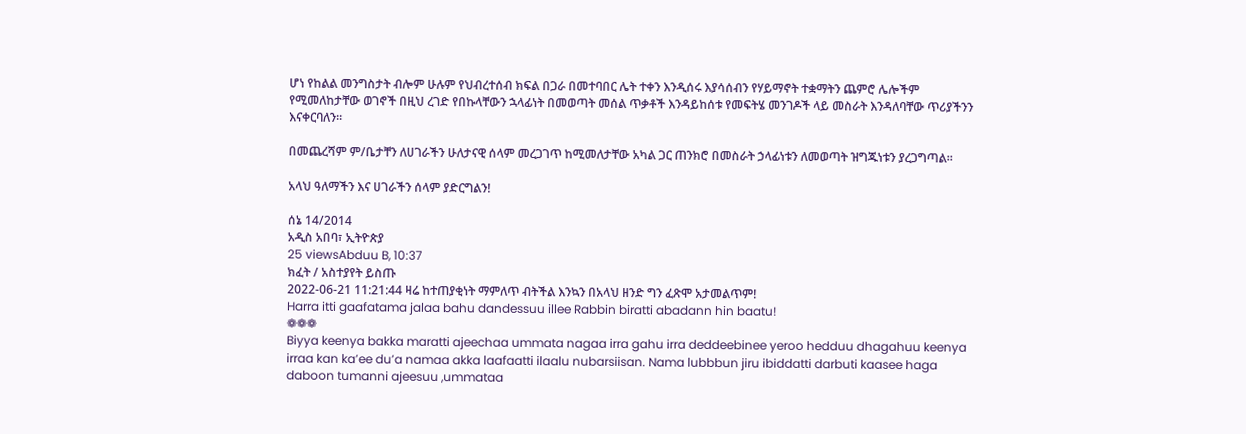ሆነ የከልል መንግስታት ብሎም ሁሉም የህብረተሰብ ክፍል በጋራ በመተባበር ሌት ተቀን እንዲሰሩ እያሳሰብን የሃይማኖት ተቋማትን ጨምሮ ሌሎችም የሚመለከታቸው ወገኖች በዚህ ረገድ የበኩላቸውን ኋላፊነት በመወጣት መሰል ጥቃቶች እንዳይከሰቱ የመፍትሄ መንገዶች ላይ መስራት እንዳለባቸው ጥሪያችንን እናቀርባለን።

በመጨረሻም ም/ቤታቸን ለሀገራችን ሁለታናዊ ሰላም መረጋገጥ ከሚመለታቸው አካል ጋር ጠንክሮ በመስራት ኃላፊነቱን ለመወጣት ዝግጁነቱን ያረጋግጣል።

አላህ ዓለማችን እና ሀገራችን ሰላም ያድርግልን!

ሰኔ 14/2014
አዲስ አበባ፣ ኢትዮጵያ
25 viewsAbduu B, 10:37
ክፈት / አስተያየት ይስጡ
2022-06-21 11:21:44 ዛሬ ከተጠያቂነት ማምለጥ ብትችል እንኳን በአላህ ዘንድ ግን ፈጽሞ አታመልጥም!
Harra itti gaafatama jalaa bahu dandessuu illee Rabbin biratti abadann hin baatu!
❁❁❁
Biyya keenya bakka maratti ajeechaa ummata nagaa irra gahu irra deddeebinee yeroo hedduu dhagahuu keenya irraa kan ka’ee du’a namaa akka laafaatti ilaalu nubarsiisan. Nama lubbbun jiru ibiddatti darbuti kaasee haga daboon tumanni ajeesuu ,ummataa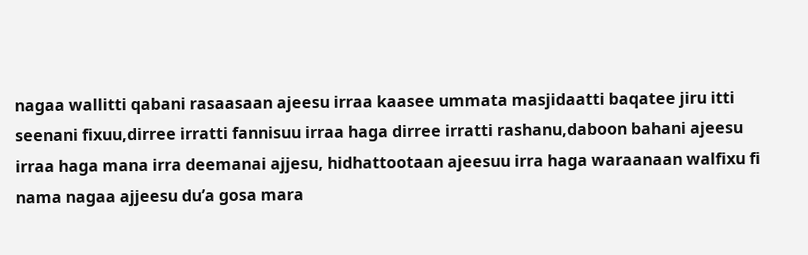nagaa wallitti qabani rasaasaan ajeesu irraa kaasee ummata masjidaatti baqatee jiru itti seenani fixuu,dirree irratti fannisuu irraa haga dirree irratti rashanu,daboon bahani ajeesu irraa haga mana irra deemanai ajjesu, hidhattootaan ajeesuu irra haga waraanaan walfixu fi nama nagaa ajjeesu du’a gosa mara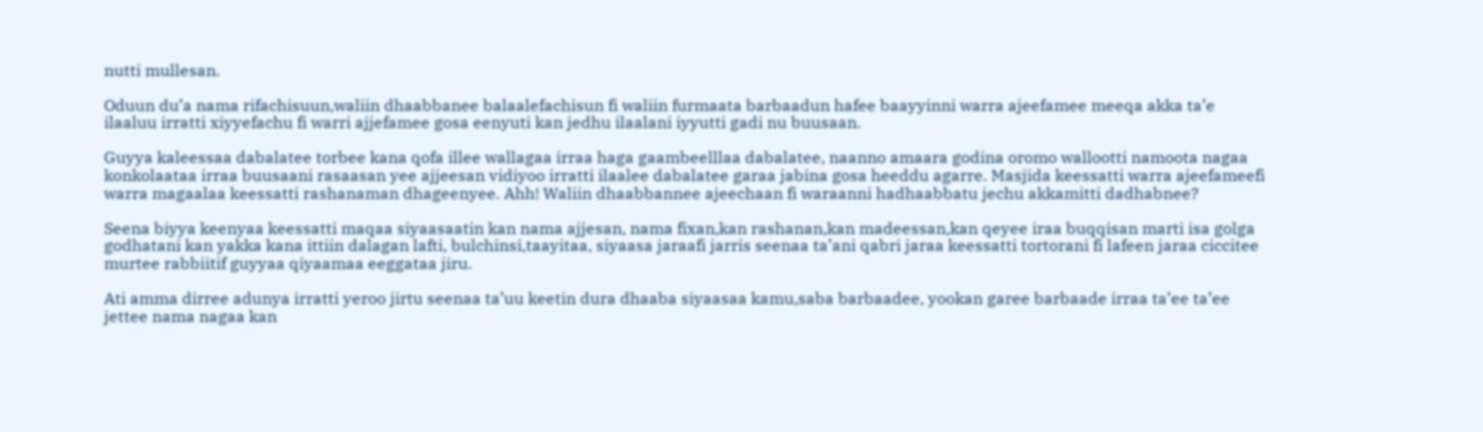nutti mullesan.

Oduun du’a nama rifachisuun,waliin dhaabbanee balaalefachisun fi waliin furmaata barbaadun hafee baayyinni warra ajeefamee meeqa akka ta’e ilaaluu irratti xiyyefachu fi warri ajjefamee gosa eenyuti kan jedhu ilaalani iyyutti gadi nu buusaan.

Guyya kaleessaa dabalatee torbee kana qofa illee wallagaa irraa haga gaambeelllaa dabalatee, naanno amaara godina oromo wallootti namoota nagaa konkolaataa irraa buusaani rasaasan yee ajjeesan vidiyoo irratti ilaalee dabalatee garaa jabina gosa heeddu agarre. Masjida keessatti warra ajeefameefi warra magaalaa keessatti rashanaman dhageenyee. Ahh! Waliin dhaabbannee ajeechaan fi waraanni hadhaabbatu jechu akkamitti dadhabnee?

Seena biyya keenyaa keessatti maqaa siyaasaatin kan nama ajjesan, nama fixan,kan rashanan,kan madeessan,kan qeyee iraa buqqisan marti isa golga godhatani kan yakka kana ittiin dalagan lafti, bulchinsi,taayitaa, siyaasa jaraafi jarris seenaa ta’ani qabri jaraa keessatti tortorani fi lafeen jaraa ciccitee murtee rabbiitif guyyaa qiyaamaa eeggataa jiru.

Ati amma dirree adunya irratti yeroo jirtu seenaa ta’uu keetin dura dhaaba siyaasaa kamu,saba barbaadee, yookan garee barbaade irraa ta’ee ta’ee jettee nama nagaa kan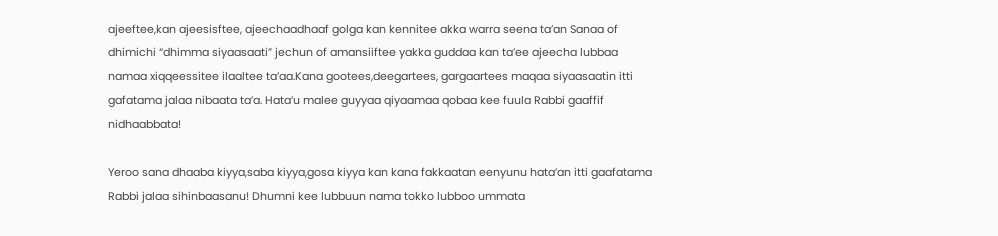ajeeftee,kan ajeesisftee, ajeechaadhaaf golga kan kennitee akka warra seena ta’an Sanaa of dhimichi “dhimma siyaasaati” jechun of amansiiftee yakka guddaa kan ta’ee ajeecha lubbaa namaa xiqqeessitee ilaaltee ta’aa.Kana gootees,deegartees, gargaartees maqaa siyaasaatin itti gafatama jalaa nibaata ta’a. Hata’u malee guyyaa qiyaamaa qobaa kee fuula Rabbi gaaffif nidhaabbata!

Yeroo sana dhaaba kiyya,saba kiyya,gosa kiyya kan kana fakkaatan eenyunu hata’an itti gaafatama Rabbi jalaa sihinbaasanu! Dhumni kee lubbuun nama tokko lubboo ummata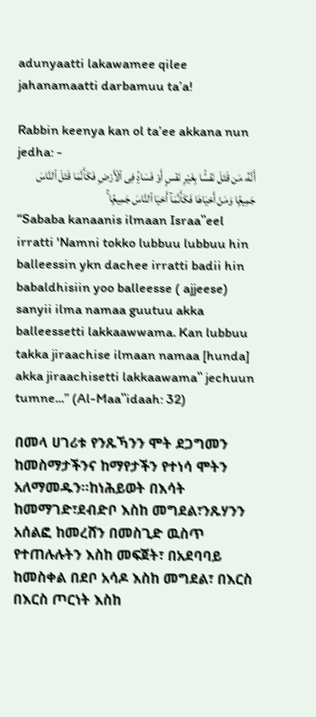adunyaatti lakawamee qilee jahanamaatti darbamuu ta’a!

Rabbin keenya kan ol ta’ee akkana nun jedha: -
أَنَّهُۥ مَن قَتَلَ نَفْسًۢا بِغَيْرِ نَفْسٍ أَوْ فَسَادٍۢ فِى ٱلْأَرْضِ فَكَأَنَّمَا قَتَلَ ٱلنَّاسَ جَمِيعًۭا وَمَنْ أَحْيَاهَا فَكَأَنَّمَآ أَحْيَا ٱلنَّاسَ جَمِيعًۭا ۚ
“Sababa kanaanis ilmaan Israa‟eel irratti 'Namni tokko lubbuu lubbuu hin balleessin ykn dachee irratti badii hin babaldhisiin yoo balleesse ( ajjeese) sanyii ilma namaa guutuu akka balleessetti lakkaawwama. Kan lubbuu takka jiraachise ilmaan namaa [hunda] akka jiraachisetti lakkaawama‟ jechuun tumne...” (Al-Maa‟idaah: 32)

በመላ ሀገሪቱ የንጹኻንን ሞት ደጋግመን ከመስማታችንና ከማየታችን የተነሳ ሞትን አለማመዱን።ከነሕይወት በእሳት ከመማገድ፣ደብድቦ እስከ መግደል፣ንጹሃንን አሰልፎ ከመረሸን በመስጊድ ዉስጥ የተጠሉሉትን እስከ መፍጀት፣ በአደባባይ ከመስቀል በደቦ አሳዶ እስከ መግደል፣ በእርስ በእርስ ጦርነት እስከ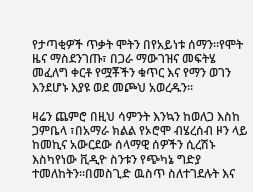የታጣቂዎች ጥቃት ሞትን በየአይነቱ ሰማን።የሞት ዜና ማስደንገጡ፣ በጋራ ማውገዝና መፍትሄ መፈለግ ቀርቶ የሟቾችን ቁጥር እና የማን ወገን እንደሆኑ እያዩ ወደ መጮህ አወረዱን።

ዛሬን ጨምሮ በዚህ ሳምንት እንኳን ከወለጋ እስከ ጋምቤላ ፣በአማራ ክልል የኦሮሞ ብሄረሰብ ዞን ላይ ከመኪና አውርደው ሰላማዊ ሰዎችን ሲረሽኑ እስካየነው ቪዲዮ ስንቱን የጭካኔ ግድያ ተመለከትን።በመስጊድ ዉስጥ ስለተገደሉት እና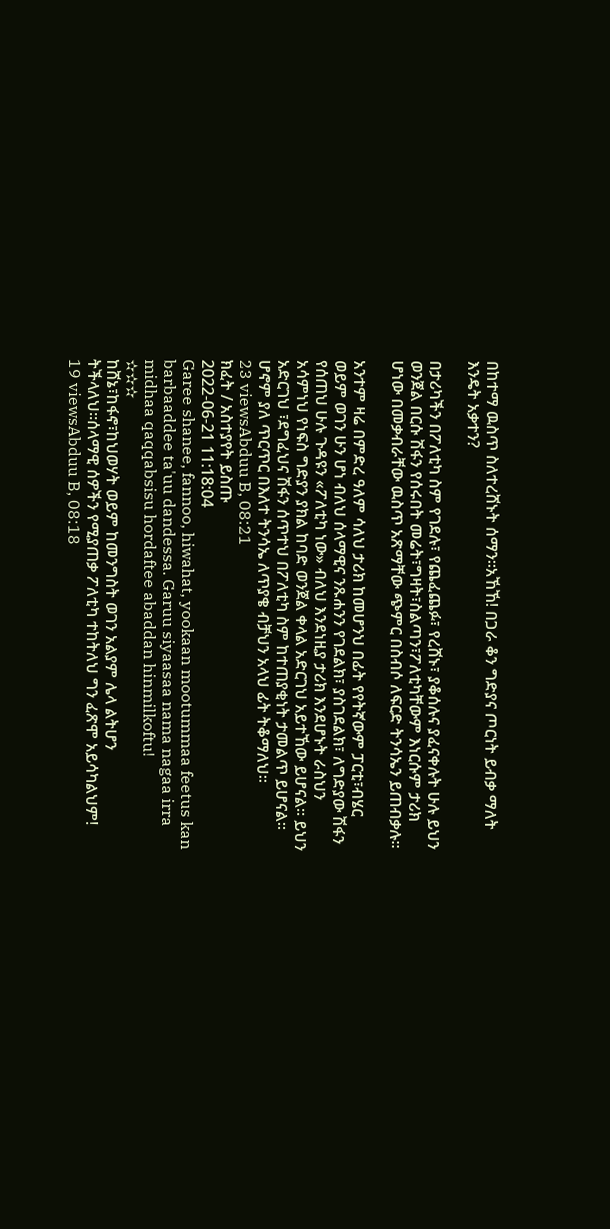በከተማ ዉስጥ ስለተረሸኑት ሰማን።አኸኸ! በጋራ ቆን ግድያና ጦርነት ይብቃ ማለት እንዴት አቃተን?

በታሪካችን በፖለቲካ ስም የገደሉ፣ የጨፈጨፉ፣ የረሸኑ፣ ያቆሰሉና ያፈናቀሉት ሁሉ ይህን ወንጀል በርሱ ሽፋን የሰሩበት መሬት፣ግዛት፣ስልጣን፣ፖለቲካቸውም እነርሱም ታሪክ ሆነው በመቃብራቸው ዉስጥ አጽማቸው ጭምር በስብሶ ለፍርድ ትንሳኤን ይጠብቃሉ።

አንተም ዛሬ በምድረ ዓለም ሳለህ ታሪክ ከመሆንህ በፊት የየትኛውም ፓርቲ፣ብሄር ወይም ወገን ሁን ሆነ ብለህ ሰላማዊና ንጹሐንን የገደልክ፣ ያስገደልክ፣ ለግድያው ሽፋን የሰጠህ ሁሉ ጉዳዩን «ፖለቲካ ነው» ብለህ እንደነዚያ ታሪክ እንደሆኑት ራስህን አሳምነህ የነፍስ ግድያን ያክል ከባድ ወንጀል ቀላል አድርገህ አይተኸው ይሆናል። ይህን አድርገህ ፣ደግፈህና ሽፋን ሰጥተህ በፖለቲካ ስም ከተጠያቂነት ታመልጥ ይሆናል። ሆኖም ያለ ጥርጥር በእለተ ትንሳኤ ለጥያቄ ብቻህን አላህ ፊት ትቆማለህ።
23 viewsAbduu B, 08:21
ክፈት / አስተያየት ይስጡ
2022-06-21 11:18:04
Garee shanee, fannoo, hiwahat, yookaan mootummaa feetus kan barbaaddee ta'uu dandessa. Garuu siyaasaa nama nagaa irra midhaa qaqqabsisu hordaftee abaddan hinmilkoftu!
✫✫✫
ከሸኔ፣ከፋኖ፣ከህወሃት ወይም ከመንግስት ወገን አልያም ሌላ ልትሆን ትችላለህ።ሰላማዊ ሰዎችን የሚያጠቃ ፖለቲካ ተከትለህ ግን ፈጽሞ አይሳካልህም!
19 viewsAbduu B, 08:18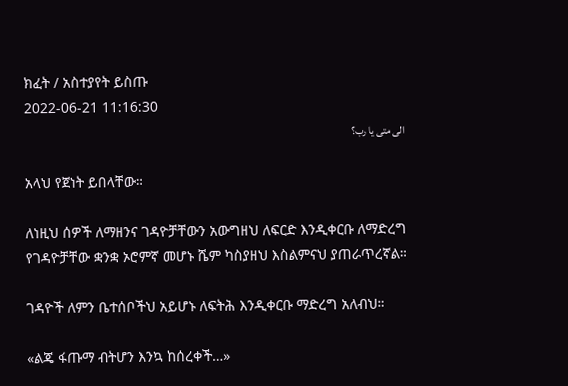ክፈት / አስተያየት ይስጡ
2022-06-21 11:16:30
الى متى يا رب؟

አላህ የጀነት ይበላቸው።

ለነዚህ ሰዎች ለማዘንና ገዳዮቻቸውን አውግዘህ ለፍርድ እንዲቀርቡ ለማድረግ የገዳዮቻቸው ቋንቋ ኦሮምኛ መሆኑ ሼም ካስያዘህ እስልምናህ ያጠራጥረኛል።

ገዳዮች ለምን ቤተሰቦችህ አይሆኑ ለፍትሕ እንዲቀርቡ ማድረግ አለብህ።

«ልጄ ፋጡማ ብትሆን እንኳ ከሰረቀች…»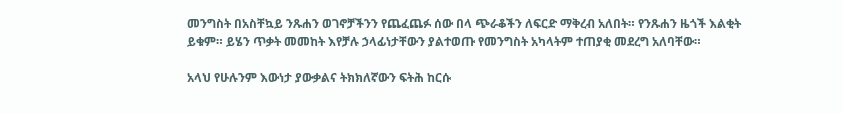መንግስት በአስቸኳይ ንጹሐን ወገኖቻችንን የጨፈጨፉ ሰው በላ ጭራቆችን ለፍርድ ማቅረብ አለበት። የንጹሐን ዜጎች እልቂት ይቁም። ይሄን ጥቃት መመከት እየቻሉ ኃላፊነታቸውን ያልተወጡ የመንግስት አካላትም ተጠያቂ መደረግ አለባቸው።

አላህ የሁሉንም እውነታ ያውቃልና ትክክለኛውን ፍትሕ ከርሱ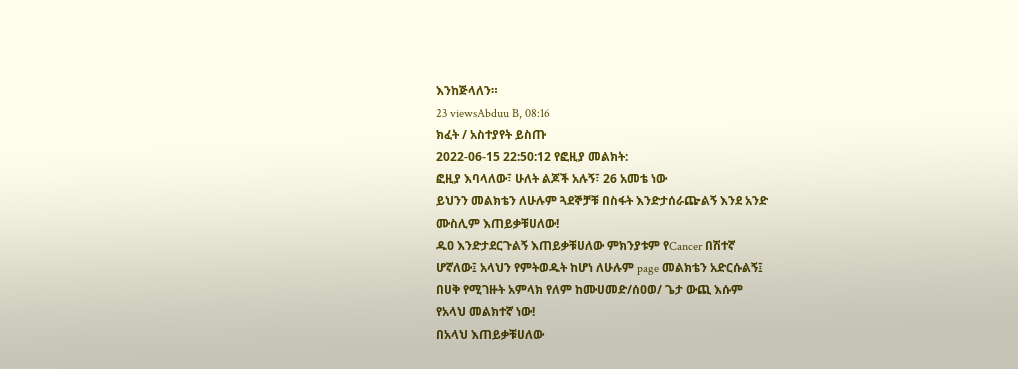እንከጅላለን።
23 viewsAbduu B, 08:16
ክፈት / አስተያየት ይስጡ
2022-06-15 22:50:12 የፎዚያ መልክት:
ፎዚያ እባላለው፣ ሁለት ልጆች አሉኝ፣ 26 አመቴ ነው
ይህንን መልክቴን ለሁሉም ጓደኞቻቹ በስፋት እንድታሰራጬልኝ እንደ አንድ
ሙስሊም እጠይቃቹሀለው!
ዱዐ እንድታደርጉልኝ እጠይቃቹሀለው ምክንያቱም የCancer በሽተኛ
ሆኛለው፤ አላህን የምትወዱት ከሆነ ለሁሉም page መልክቴን አድርሱልኝ፤
በሀቅ የሚገዙት አምላክ የለም ከሙሀመድ/ሰዐወ/ ጌታ ውጪ እሱም
የአላህ መልክተኛ ነው!
በአላህ እጠይቃቹሀለው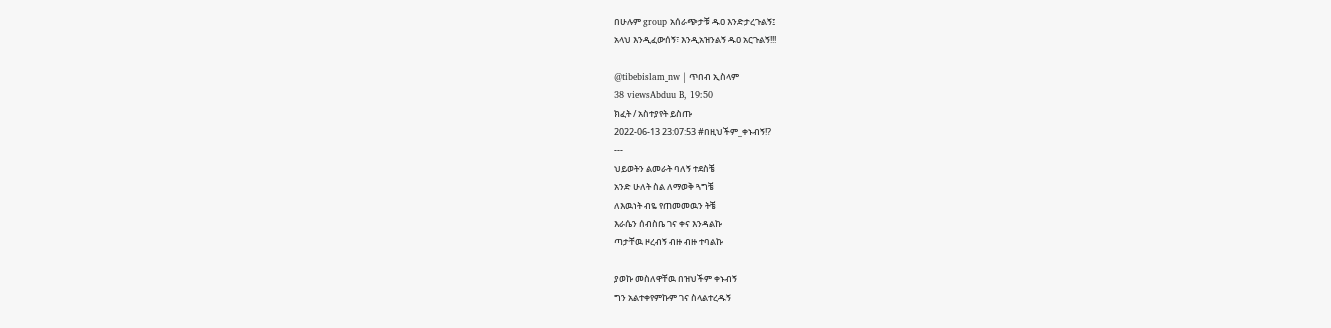በሁሉም group አሰራጭታቹ ዱዐ እንድታረጉልኝ፤
አላህ እንዲፈውሰኝ፣ እንዲአዝንልኝ ዱዐ አርጉልኝ!!!

@tibebislam_nw | ጥበብ ኢስላም
38 viewsAbduu B, 19:50
ክፈት / አስተያየት ይስጡ
2022-06-13 23:07:53 #በዚህችም_ቀኑብኝ!?
---
ህይወትን ልመራት ባለኝ ተደስቼ
አንድ ሁለት ስል ለማወቅ ጓግቼ
ለእዉነት ብዬ የጠመመዉን ትቼ
እራሴን ሰብስቤ ገና ቀና እንዳልኩ
ጣታቸዉ ዞረብኝ ብዙ ብዙ ተባልኩ

ያወኩ መስለዋቸዉ በዝህችም ቀኑብኝ
ግን አልተቀየምኩም ገና ስላልተረዱኝ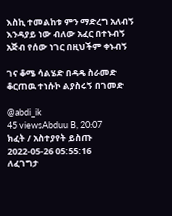እስኪ ተመልከቱ ምን ማድረግ አለብኝ
እንዳያይ ነው ብለው አፈር በተኑብኝ
አጅብ የሰው ነገር በዚህችም ቀኑብኝ

ገና ቆሜ ሳልሄድ በዳዴ ስራመድ
ቆርጠዉ ተነሱኮ ልያስሩኝ በገመድ

@abdi_ik
45 viewsAbduu B, 20:07
ክፈት / አስተያየት ይስጡ
2022-05-26 05:55:16
ለፈገግታ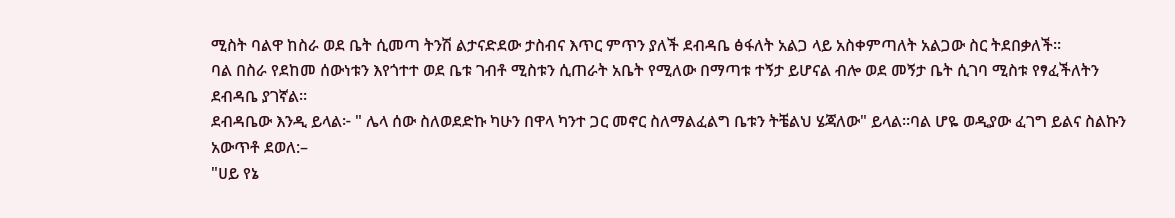ሚስት ባልዋ ከስራ ወደ ቤት ሲመጣ ትንሽ ልታናድደው ታስብና እጥር ምጥን ያለች ደብዳቤ ፅፋለት አልጋ ላይ አስቀምጣለት አልጋው ስር ትደበቃለች።
ባል በስራ የደከመ ሰውነቱን እየጎተተ ወደ ቤቱ ገብቶ ሚስቱን ሲጠራት አቤት የሚለው በማጣቱ ተኝታ ይሆናል ብሎ ወደ መኝታ ቤት ሲገባ ሚስቱ የፃፈችለትን ደብዳቤ ያገኛል።
ደብዳቤው እንዲ ይላል፦ " ሌላ ሰው ስለወደድኩ ካሁን በዋላ ካንተ ጋር መኖር ስለማልፈልግ ቤቱን ትቼልህ ሄጃለው" ይላል።ባል ሆዬ ወዲያው ፈገግ ይልና ስልኩን አውጥቶ ደወለ:–
"ሀይ የኔ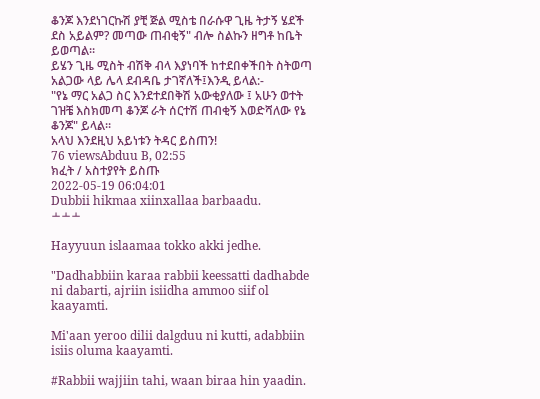ቆንጆ እንደነገርኩሽ ያቺ ጅል ሚስቴ በራሱዋ ጊዜ ትታኝ ሄደች ደስ አይልም? መጣው ጠብቂኝ" ብሎ ስልኩን ዘግቶ ከቤት
ይወጣል።
ይሄን ጊዜ ሚስት ብሽቅ ብላ እያነባች ከተደበቀችበት ስትወጣ አልጋው ላይ ሌላ ደብዳቤ ታገኛለች፤እንዲ ይላል:-
"የኔ ማር አልጋ ስር እንደተደበቅሽ አውቂያለው ፤ አሁን ወተት ገዝቼ እስክመጣ ቆንጆ ራት ሰርተሽ ጠብቂኝ እወድሻለው የኔ ቆንጆ" ይላል።
አላህ እንደዚህ አይነቱን ትዳር ይስጠን!
76 viewsAbduu B, 02:55
ክፈት / አስተያየት ይስጡ
2022-05-19 06:04:01
Dubbii hikmaa xiinxallaa barbaadu.
﬩﬩﬩

Hayyuun islaamaa tokko akki jedhe.

"Dadhabbiin karaa rabbii keessatti dadhabde ni dabarti, ajriin isiidha ammoo siif ol kaayamti.

Mi'aan yeroo dilii dalgduu ni kutti, adabbiin isiis oluma kaayamti.

#Rabbii wajjiin tahi, waan biraa hin yaadin.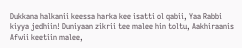Dukkana halkanii keessa harka kee isatti ol qabii, Yaa Rabbi kiyya jedhiin! Duniyaan zikrii tee malee hin toltu, Aakhiraanis Afwii keetiin malee,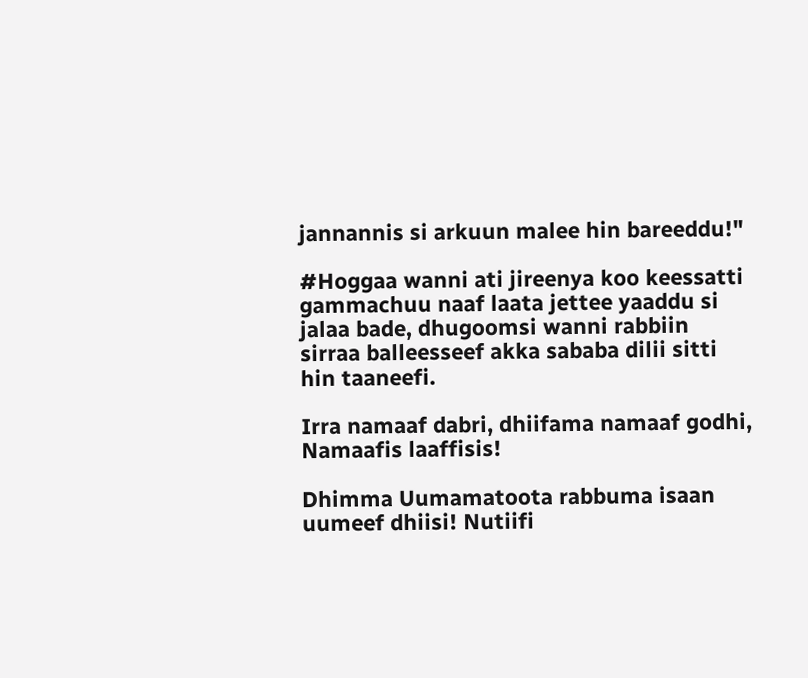jannannis si arkuun malee hin bareeddu!"

#Hoggaa wanni ati jireenya koo keessatti gammachuu naaf laata jettee yaaddu si jalaa bade, dhugoomsi wanni rabbiin sirraa balleesseef akka sababa dilii sitti hin taaneefi.

Irra namaaf dabri, dhiifama namaaf godhi, Namaafis laaffisis!

Dhimma Uumamatoota rabbuma isaan uumeef dhiisi! Nutiifi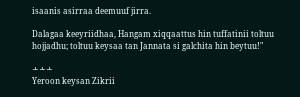isaanis asirraa deemuuf jirra.

Dalagaa keeyriidhaa, Hangam xiqqaattus hin tuffatinii toltuu hojjadhu; toltuu keysaa tan Jannata si galchita hin beytuu!"

﬩﬩﬩
Yeroon keysan Zikrii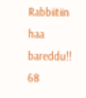Rabbiitiin haa bareddu!!
68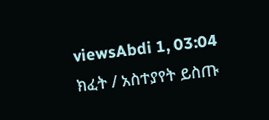viewsAbdi 1, 03:04
ክፈት / አስተያየት ይስጡ